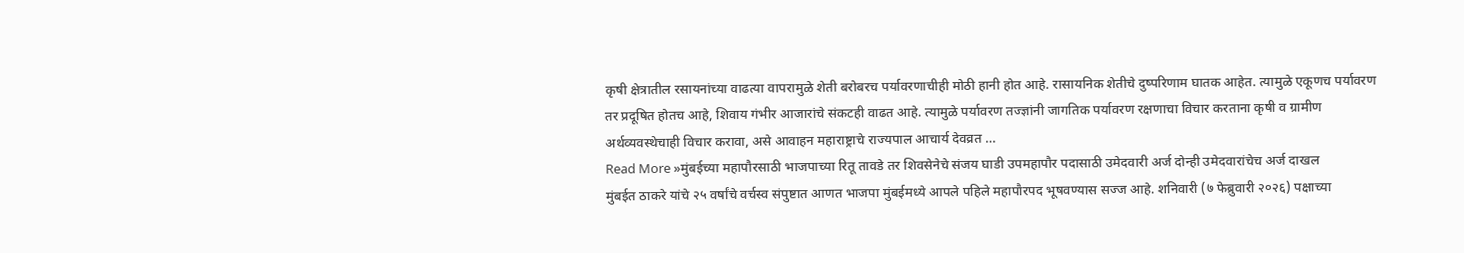कृषी क्षेत्रातील रसायनांच्या वाढत्या वापरामुळे शेती बरोबरच पर्यावरणाचीही मोठी हानी होत आहे. रासायनिक शेतीचे दुष्परिणाम घातक आहेत. त्यामुळे एकूणच पर्यावरण तर प्रदूषित होतच आहे, शिवाय गंभीर आजारांचे संकटही वाढत आहे. त्यामुळे पर्यावरण तज्ज्ञांनी जागतिक पर्यावरण रक्षणाचा विचार करताना कृषी व ग्रामीण अर्थव्यवस्थेचाही विचार करावा, असे आवाहन महाराष्ट्राचे राज्यपाल आचार्य देवव्रत …
Read More »मुंबईच्या महापौरसाठी भाजपाच्या रितू तावडे तर शिवसेनेचे संजय घाडी उपमहापौर पदासाठी उमेदवारी अर्ज दोन्ही उमेदवारांचेच अर्ज दाखल
मुंबईत ठाकरे यांचे २५ वर्षांचे वर्चस्व संपुष्टात आणत भाजपा मुंबईमध्ये आपले पहिले महापौरपद भूषवण्यास सज्ज आहे. शनिवारी (७ फेब्रुवारी २०२६) पक्षाच्या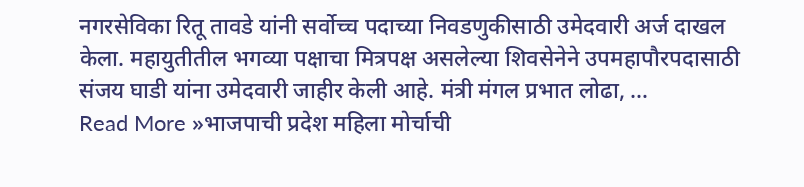नगरसेविका रितू तावडे यांनी सर्वोच्च पदाच्या निवडणुकीसाठी उमेदवारी अर्ज दाखल केला. महायुतीतील भगव्या पक्षाचा मित्रपक्ष असलेल्या शिवसेनेने उपमहापौरपदासाठी संजय घाडी यांना उमेदवारी जाहीर केली आहे. मंत्री मंगल प्रभात लोढा, …
Read More »भाजपाची प्रदेश महिला मोर्चाची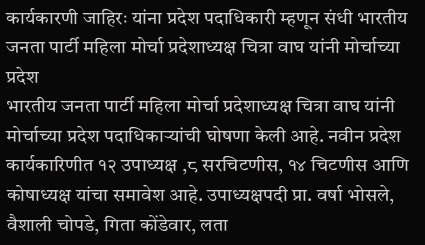कार्यकारणी जाहिरः यांना प्रदेश पदाधिकारी म्हणून संधी भारतीय जनता पार्टी महिला मोर्चा प्रदेशाध्यक्ष चित्रा वाघ यांनी मोर्चाच्या प्रदेश
भारतीय जनता पार्टी महिला मोर्चा प्रदेशाध्यक्ष चित्रा वाघ यांनी मोर्चाच्या प्रदेश पदाधिकाऱ्यांची घोषणा केली आहे. नवीन प्रदेश कार्यकारिणीत १२ उपाध्यक्ष ,८ सरचिटणीस, १४ चिटणीस आणि कोषाध्यक्ष यांचा समावेश आहे. उपाध्यक्षपदी प्रा. वर्षा भोसले, वैशाली चोपडे, गिता कोंडेवार, लता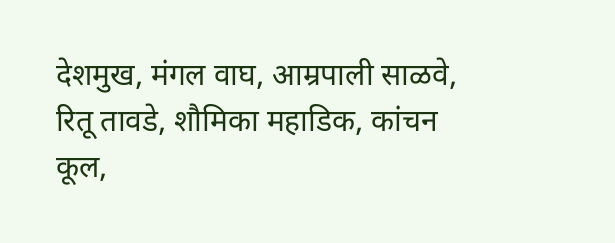देशमुख, मंगल वाघ, आम्रपाली साळवे, रितू तावडे, शौमिका महाडिक, कांचन कूल,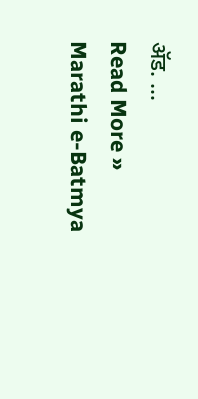ॲड. …
Read More »
Marathi e-Batmya